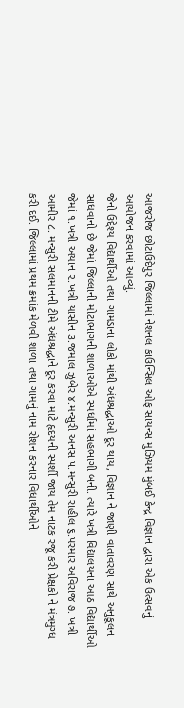આજરોજ છોટાઉદેપુર જિલ્લામાં નેશનલ કાઉન્સિલ ઓફ સાયન્સ મુઝિયમ મુંબઈ કેન્દ્ર વિજ્ઞાન દ્વારા એક ઉત્સવનું આયોજન કરવામાં આવ્યું.
જેનો ઉદ્દેશ્ય વિદ્યાર્થીઓ તથા ગામડાના લોકો માંથી અંધશ્રદ્ધાઓ દૂર થાય, વિજ્ઞાન ને જાણી વાતાવરણ સાથે અનુકૂલન સાધવાનો છે જેમાં જિલ્લાની મોટાભાગની શાળાઓએ સ્પર્ધામાં સહભાગી બની. ત્યારે ખત્રી વિદ્યાલયના આઠ વિદ્યાર્થીઓ જેમાં ૧.ખત્રી અયાન ૨.ખત્રી યાસીન ૩.જમાલ ઝુબેર ૪.મન્સુરી અનસ ૫.મન્સુરી રાહીલ ૬.પરમાર અવિરાજ ૭. ખત્રી આમીર ૮. મન્સુરી સલમાનની ટીમે અંધશ્રદ્ધાને દૂર કરવા માટે હૃદયની સ્પર્શી જાય તેમ નાટક રજૂ કરી પ્રેક્ષકો ને મંત્રમુગ્ધ કરી દઈ. જિલ્લામાં પ્રથમ ક્રમાંક મેળવી શાળા તથા ગામનું નામ રોશન કરનાર વિધાર્થીઓને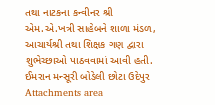તથા નાટકના કન્વીનર શ્રી એમ.એ.ખત્રી સાહેબને શાળા મંડળ, આચાર્યશ્રી તથા શિક્ષક ગણ દ્વારા શુભેચ્છાઓ પાઠવવામાં આવી હતી.
ઈમરાન મન્સૂરી બોડેલી છોટા ઉદેપુર
Attachments area